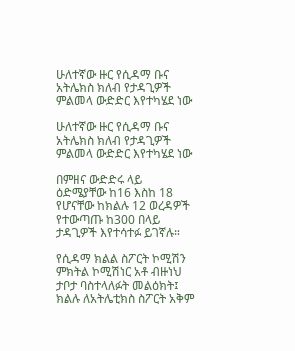ሁለተኛው ዙር የሲዳማ ቡና አትሌክስ ክለብ የታዳጊዎች ምልመላ ውድድር እየተካሄደ ነው

ሁለተኛው ዙር የሲዳማ ቡና አትሌክስ ክለብ የታዳጊዎች ምልመላ ውድድር እየተካሄደ ነው

በምዘና ውድድሩ ላይ ዕድሜያቸው ከ16 እስከ 18 የሆናቸው ከክልሉ 12 ወረዳዎች የተውጣጡ ከ300 በላይ ታዳጊዎች እየተሳተፉ ይገኛሉ።

የሲዳማ ክልል ስፖርት ኮሚሽን ምክትል ኮሚሽነር አቶ ብዙነህ ታቦታ ባስተላለፉት መልዕክት፤ ክልሉ ለአትሌቲክስ ስፖርት አቅም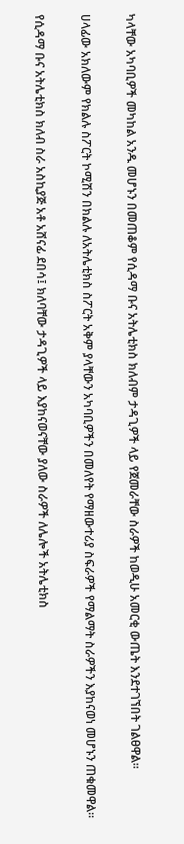ካላቸው አካባቢዎች መካከል አንዱ መሆኑን በመጠቆም የሲዳማ ቡና አትሌቲክስ ክለብም ታዳጊዎች ላይ የጀመራቸው ስራዎች ከወዲሁ አመርቂ ውጤት እንደተገኘበት ገልፀዋል።

ሀላፊው አክለውም የክልሉ ስፖርት ኮሚሽን በክልሉ ለአትሌቲክስ ስፖርት አቅም ያላቸውን አካባቢዎችን በመለየት የማዘውተሪያ ስፍራዎች የማልማት ስራዎችን እያከናወነ መሆኑን ጠቁመዋል።

የሲዳማ ቡና አትሌቲክስ ክለብ ስራ አስኪያጅ አቶ አሸናፊ ደበሳ፤ ክለባቸው ታዳጊዎች ላይ እያከናወናቸው ያለው ስራዎች ለሌሎች አትሌቲክስ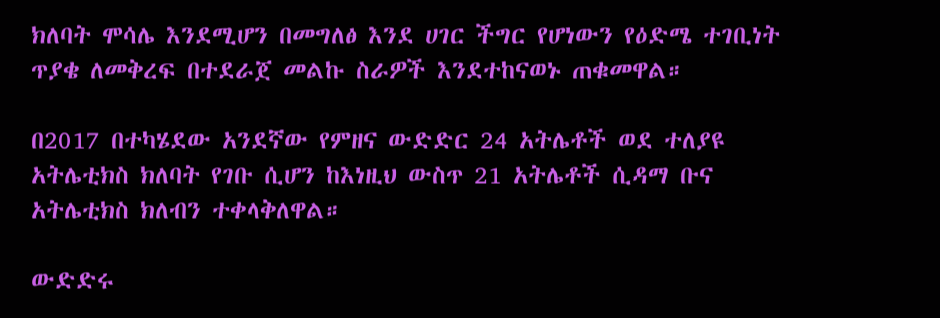ክለባት ሞሳሌ እንደሚሆን በመግለፅ እንደ ሀገር ችግር የሆነውን የዕድሜ ተገቢነት ጥያቄ ለመቅረፍ በተደራጀ መልኩ ስራዎች እንደተከናወኑ ጠቁመዋል።

በ2017 በተካሄደው አንደኛው የምዘና ውድድር 24 አትሌቶች ወደ ተለያዩ አትሌቲክስ ክለባት የገቡ ሲሆን ከእነዚህ ውስጥ 21 አትሌቶች ሲዳማ ቡና አትሌቲክስ ክለብን ተቀላቅለዋል።

ውድድሩ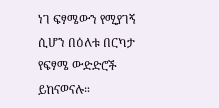ነገ ፍፃሜውን የሚያገኝ ሲሆን በዕለቱ በርካታ የፍፃሜ ውድድሮች ይከናወናሉ።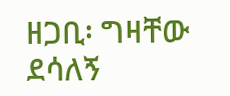ዘጋቢ፡ ግዛቸው ደሳለኝ